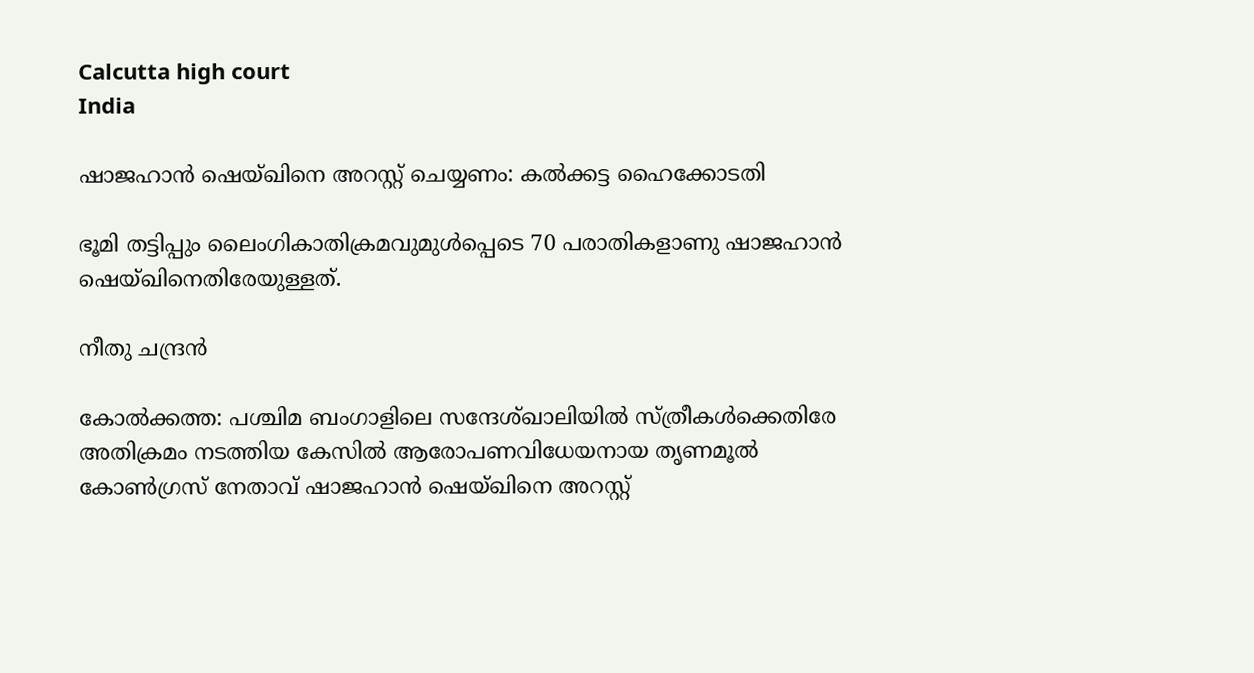Calcutta high court
India

ഷാജഹാൻ ഷെയ്ഖിനെ അറസ്റ്റ് ചെയ്യണം: കൽക്കട്ട ഹൈക്കോടതി

ഭൂമി തട്ടിപ്പും ലൈംഗികാതിക്രമവുമുൾപ്പെടെ 70 പരാതികളാണു ഷാജഹാൻ ഷെയ്ഖിനെതിരേയുള്ളത്.

നീതു ചന്ദ്രൻ

കോൽക്കത്ത: പശ്ചിമ ബംഗാളിലെ സന്ദേശ്ഖാലിയിൽ സ്ത്രീകൾക്കെതിരേ അതിക്രമം നടത്തിയ കേസിൽ ആരോപണവിധേയനായ തൃണമൂൽ കോൺഗ്രസ് നേതാവ് ഷാജഹാൻ ഷെയ്ഖിനെ അറസ്റ്റ്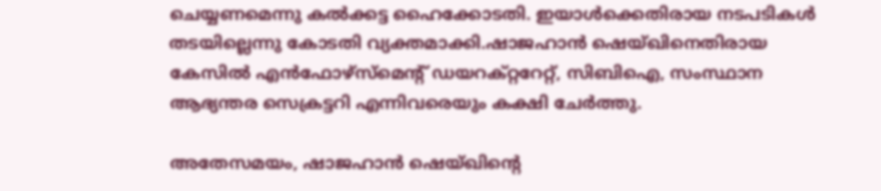ചെയ്യണമെന്നു കൽക്കട്ട ഹൈക്കോടതി. ഇയാൾക്കെതിരായ നടപടികൾ തടയില്ലെന്നു കോടതി വ്യക്തമാക്കി.ഷാജഹാൻ ഷെയ്ഖിനെതിരായ കേസിൽ എൻഫോഴ്സ്മെന്‍റ് ഡയറക്റ്ററേറ്റ്, സിബിഐ, സംസ്ഥാന ആഭ്യന്തര സെക്രട്ടറി എന്നിവരെയും കക്ഷി ചേർത്തു.

അതേസമയം, ഷാജഹാൻ ഷെയ്ഖിന്‍റെ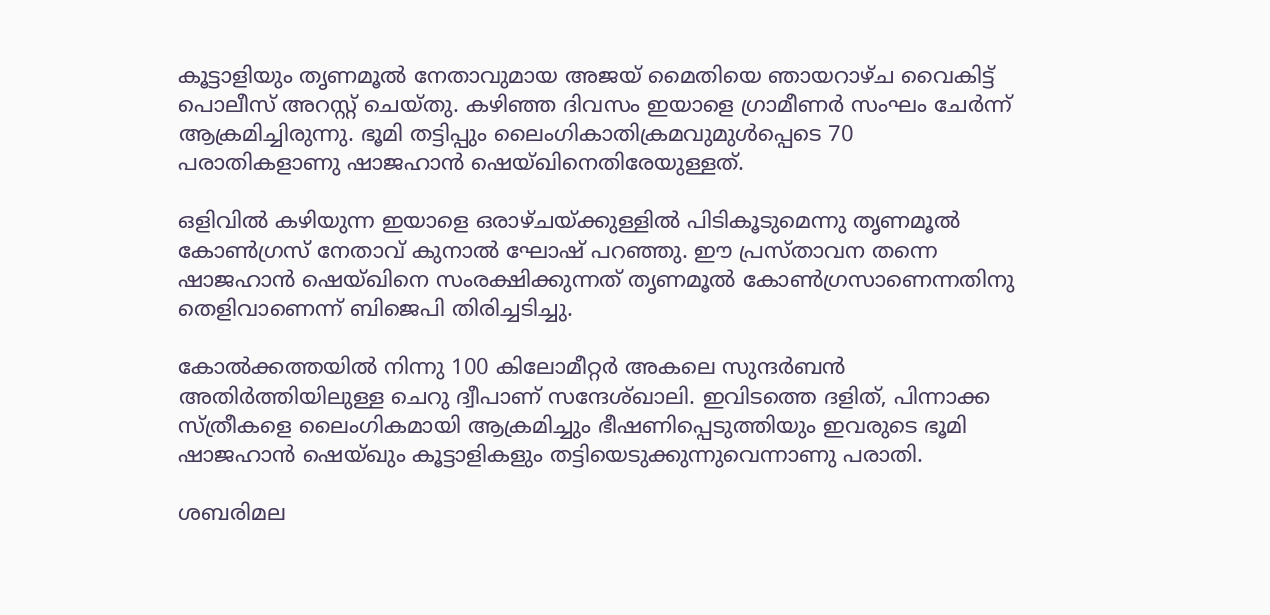കൂട്ടാളിയും തൃണമൂൽ നേതാവുമായ അജയ് മൈതിയെ ഞായറാഴ്ച വൈകിട്ട് പൊലീസ് അറസ്റ്റ് ചെയ്തു. കഴിഞ്ഞ ദിവസം ഇയാളെ ഗ്രാമീണർ സംഘം ചേർന്ന് ആക്രമിച്ചിരുന്നു. ഭൂമി തട്ടിപ്പും ലൈംഗികാതിക്രമവുമുൾപ്പെടെ 70 പരാതികളാണു ഷാജഹാൻ ഷെയ്ഖിനെതിരേയുള്ളത്.

ഒളിവിൽ കഴിയുന്ന ഇയാളെ ഒരാഴ്ചയ്ക്കുള്ളിൽ പിടികൂടുമെന്നു തൃണമൂൽ കോൺഗ്രസ് നേതാവ് കുനാൽ ഘോഷ് പറഞ്ഞു. ഈ പ്രസ്താവന തന്നെ ഷാജഹാൻ ഷെയ്ഖിനെ സംരക്ഷിക്കുന്നത് തൃണമൂൽ കോൺഗ്രസാണെന്നതിനു തെളിവാണെന്ന് ബിജെപി തിരിച്ചടിച്ചു.

കോൽക്കത്തയിൽ നിന്നു 100 കിലോമീറ്റർ അകലെ സുന്ദർബൻ അതിർത്തിയിലുള്ള ചെറു ദ്വീപാണ് സന്ദേശ്ഖാലി. ഇവിടത്തെ ദളിത്, പിന്നാക്ക സ്ത്രീകളെ ലൈംഗികമായി ആക്രമിച്ചും ഭീഷണിപ്പെടുത്തിയും ഇവരുടെ ഭൂമി ഷാജഹാൻ ഷെയ്ഖും കൂട്ടാളികളും തട്ടിയെടുക്കുന്നുവെന്നാണു പരാതി.

ശബരിമല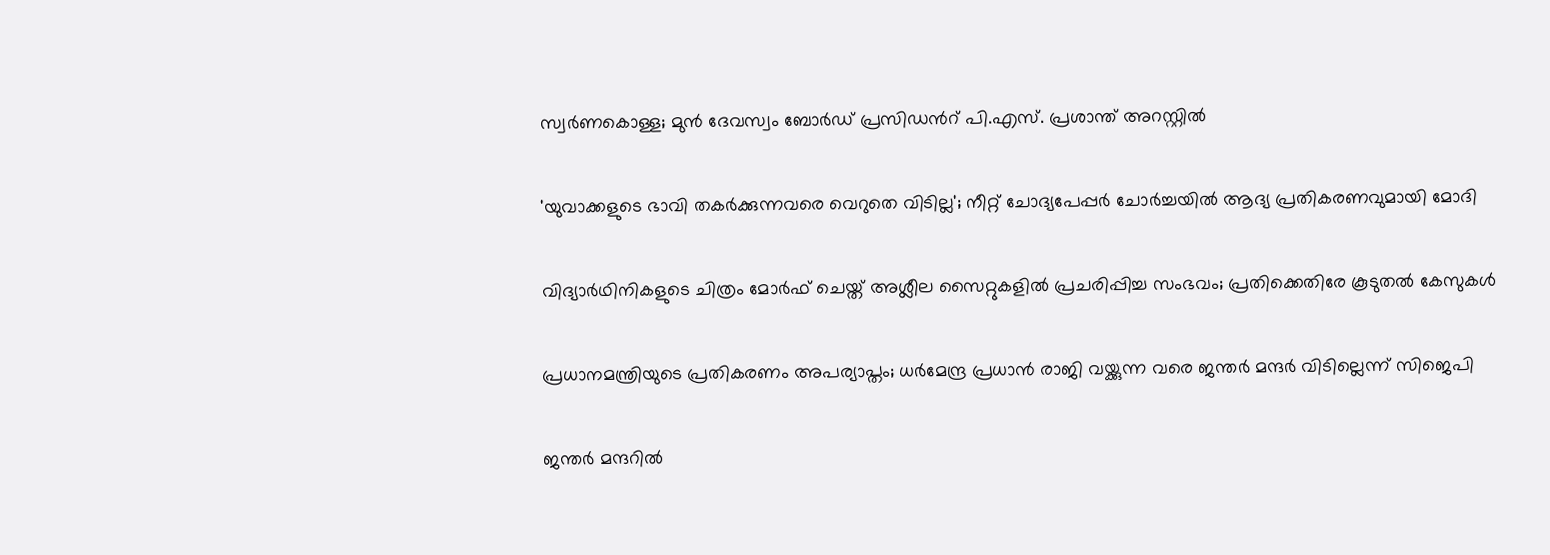സ്വർണകൊള്ള; മുൻ ദേവസ്വം ബോർഡ് പ്രസിഡന്‍റ് പി.എസ്. പ്രശാന്ത് അറസ്റ്റിൽ

'യുവാക്കളുടെ ഭാവി തകർക്കുന്നവരെ വെറുതെ വിടില്ല'; നീറ്റ് ചോദ‍്യപേപ്പർ ചോർച്ചയിൽ ആദ‍്യ പ്രതികരണവുമായി മോദി

വിദ‍്യാർഥിനികളുടെ ചിത്രം മോർഫ് ചെയ്ത് അശ്ലീല സൈറ്റുകളിൽ പ്രചരിപ്പിച്ച സംഭവം; പ്രതിക്കെതിരേ കൂടുതൽ കേസുകൾ

പ്രധാനമന്ത്രിയുടെ പ്രതികരണം അപര്യാപ്തം; ധർമേന്ദ്ര പ്രധാൻ രാജി വയ്ക്കുന്ന വരെ ജന്തർ മന്ദർ വിടില്ലെന്ന് സിജെപി

ജന്തർ മന്ദറിൽ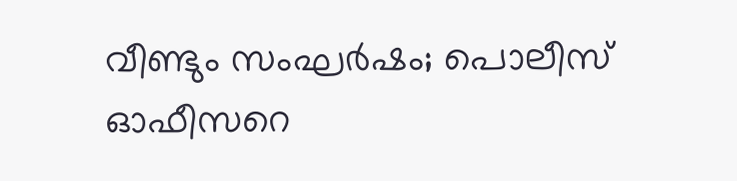വീണ്ടും സംഘർഷം; പൊലീസ് ഓഫീസറെ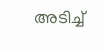അടിച്ച്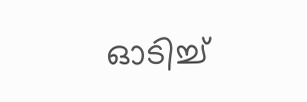ഓടിച്ച്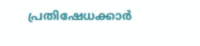പ്രതിഷേധക്കാർ